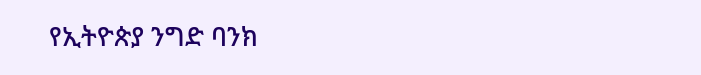የኢትዮጵያ ንግድ ባንክ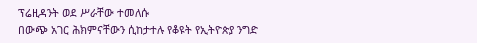ፕሬዚዳንት ወደ ሥራቸው ተመለሱ
በውጭ አገር ሕክምናቸውን ሲከታተሉ የቆዩት የኢትዮጵያ ንግድ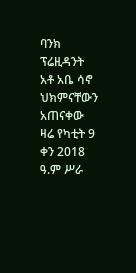ባንክ ፕሬዚዳንት አቶ አቤ ሳኖ ህክምናቸውን አጠናቀው ዛሬ የካቲት 9 ቀን 2018 ዓ.ም ሥራ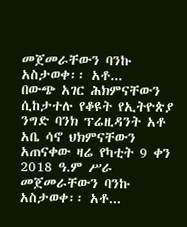መጀመራቸውን ባንኩ አስታወቀ፡፡ አቶ...
በውጭ አገር ሕክምናቸውን ሲከታተሉ የቆዩት የኢትዮጵያ ንግድ ባንክ ፕሬዚዳንት አቶ አቤ ሳኖ ህክምናቸውን አጠናቀው ዛሬ የካቲት 9 ቀን 2018 ዓ.ም ሥራ መጀመራቸውን ባንኩ አስታወቀ፡፡ አቶ...